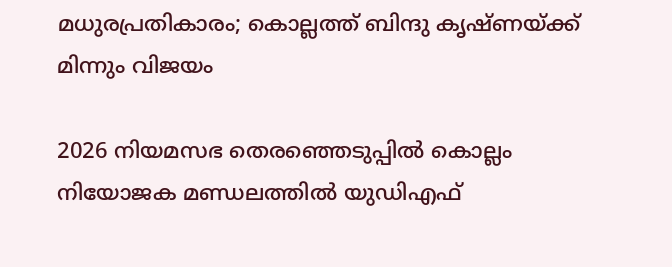മധുരപ്രതികാരം; കൊല്ലത്ത് ബിന്ദു കൃഷ്ണയ്ക്ക് മിന്നും വിജയം

2026 നിയമസഭ തെരഞ്ഞെടുപ്പില്‍ കൊല്ലം നിയോജക മണ്ഡലത്തിൽ യുഡിഎഫ്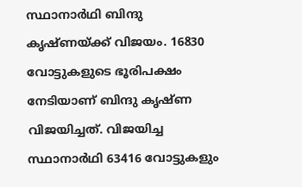സ്ഥാനാര്‍ഥി ബിന്ദു കൃഷ്ണയ്ക്ക് വിജയം. 16830 വോട്ടുകളുടെ ഭൂരിപക്ഷം നേടിയാണ് ബിന്ദു കൃഷ്ണ വിജയിച്ചത്. വിജയിച്ച സ്ഥാനാർഥി 63416 വോട്ടുകളും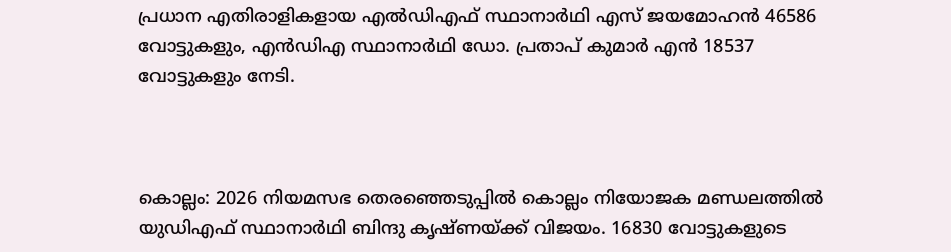പ്രധാന എതിരാളികളായ എൽഡിഎഫ് സ്ഥാനാര്‍ഥി എസ് ജയമോഹൻ 46586 വോട്ടുകളും, എൻഡിഎ സ്ഥാനാര്‍ഥി ഡോ. പ്രതാപ് കുമാർ എൻ 18537 വോട്ടുകളും നേടി.



കൊല്ലം: 2026 നിയമസഭ തെരഞ്ഞെടുപ്പില്‍ കൊല്ലം നിയോജക മണ്ഡലത്തിൽ യുഡിഎഫ് സ്ഥാനാര്‍ഥി ബിന്ദു കൃഷ്ണയ്ക്ക് വിജയം. 16830 വോട്ടുകളുടെ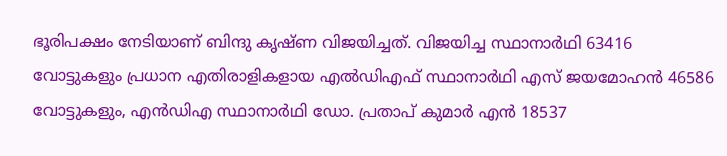ഭൂരിപക്ഷം നേടിയാണ് ബിന്ദു കൃഷ്ണ വിജയിച്ചത്. വിജയിച്ച സ്ഥാനാർഥി 63416 വോട്ടുകളും പ്രധാന എതിരാളികളായ എൽഡിഎഫ് സ്ഥാനാര്‍ഥി എസ് ജയമോഹൻ 46586 വോട്ടുകളും, എൻഡിഎ സ്ഥാനാര്‍ഥി ഡോ. പ്രതാപ് കുമാർ എൻ 18537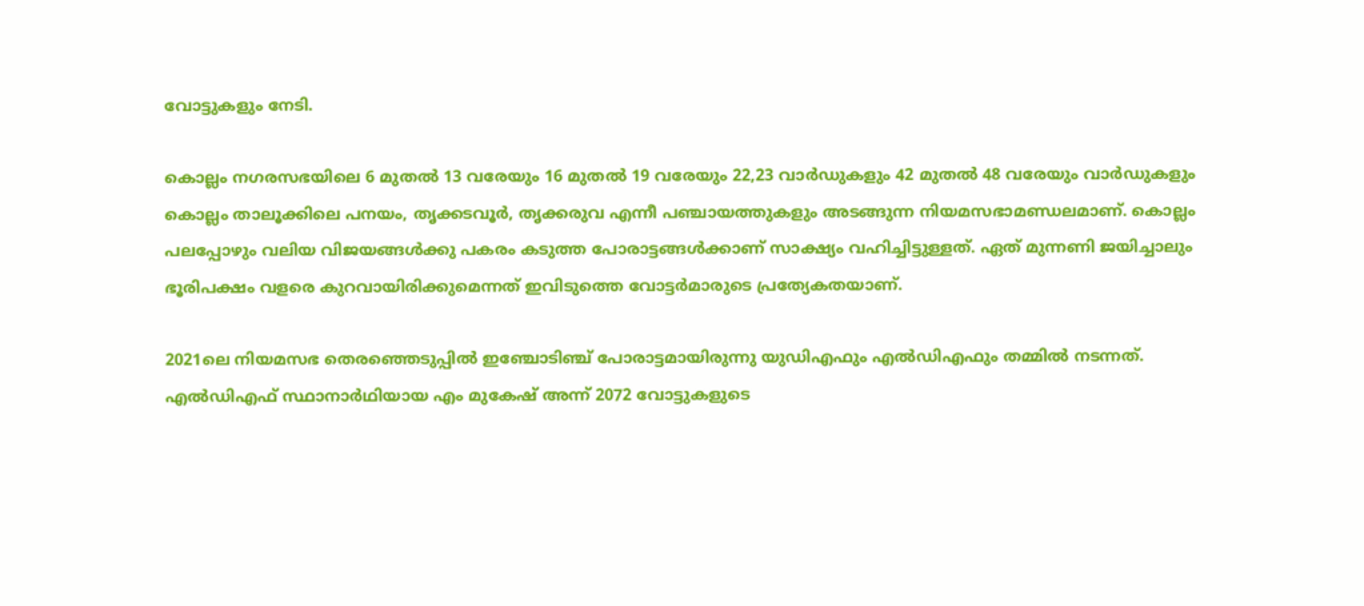വോട്ടുകളും നേടി.

കൊല്ലം നഗരസഭയിലെ 6 മുതൽ 13 വരേയും 16 മുതൽ 19 വരേയും 22,23 വാർഡുകളും 42 മുതൽ 48 വരേയും വാർഡുകളും കൊല്ലം താലൂക്കിലെ പനയം, തൃക്കടവൂർ, തൃക്കരുവ എന്നീ പഞ്ചായത്തുകളും അടങ്ങുന്ന നിയമസഭാമണ്ഡലമാണ്. കൊല്ലം പലപ്പോഴും വലിയ വിജയങ്ങൾക്കു പകരം കടുത്ത പോരാട്ടങ്ങൾക്കാണ് സാക്ഷ്യം വഹിച്ചിട്ടുള്ളത്. ഏത് മുന്നണി ജയിച്ചാലും ഭൂരിപക്ഷം വളരെ കുറവായിരിക്കുമെന്നത് ഇവിടുത്തെ വോട്ടർമാരുടെ പ്രത്യേകതയാണ്.

2021ലെ നിയമസഭ തെരഞ്ഞെടുപ്പിൽ ഇഞ്ചോടിഞ്ച് പോരാട്ടമായിരുന്നു യുഡിഎഫും എൽഡിഎഫും തമ്മിൽ നടന്നത്. എൽഡിഎഫ് സ്ഥാനാർഥിയായ എം മുകേഷ് അന്ന് 2072 വോട്ടുകളുടെ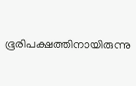ഭൂരിപക്ഷത്തിനായിരുന്നു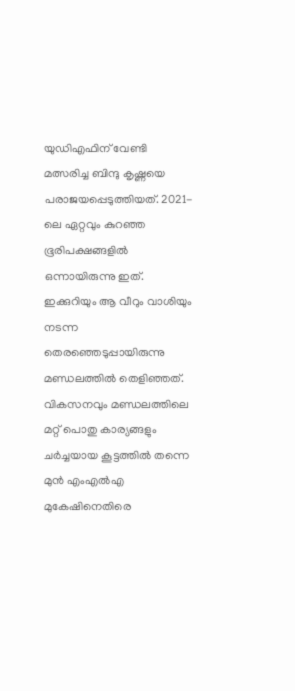യുഡിഎഫിന് വേണ്ടി മത്സരിച്ച ബിന്ദു കൃഷ്ണയെ പരാജയപ്പെടുത്തിയത്. 2021-ലെ ഏറ്റവും കുറഞ്ഞ ഭൂരിപക്ഷങ്ങളിൽ ഒന്നായിരുന്നു ഇത്. ഇക്കുറിയും ആ വീറും വാശിയും നടന്ന തെരഞ്ഞെടുപ്പായിരുന്നു മണ്ഡലത്തിൽ തെളിഞ്ഞത്. വികസനവും മണ്ഡലത്തിലെ മറ്റ് പൊതു കാര്യങ്ങളും ചർച്ചയായ കൂട്ടത്തിൽ തന്നെ മുൻ എംഎൽഎ മുകേഷിനെതിരെ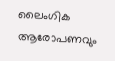ലൈംഗിക ആരോപണവും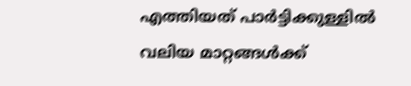എത്തിയത് പാർട്ടിക്കുള്ളിൽ വലിയ മാറ്റങ്ങൾക്ക്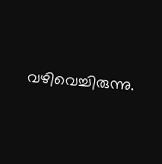വഴിവെച്ചിരുന്നു.